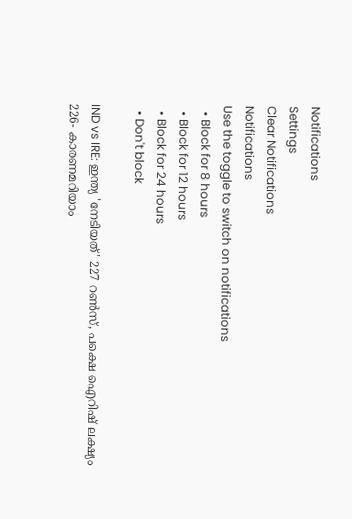Notifications
Settings
Clear Notifications
Notifications
Use the toggle to switch on notifications
  • Block for 8 hours
  • Block for 12 hours
  • Block for 24 hours
  • Don't block

IND vs IRE: ഇന്ത്യ 'നേടിയത്' 227 റണ്‍സ്, പക്ഷെ ഐറിഷ് ലക്ഷ്യം 226- കാരണമറിയാം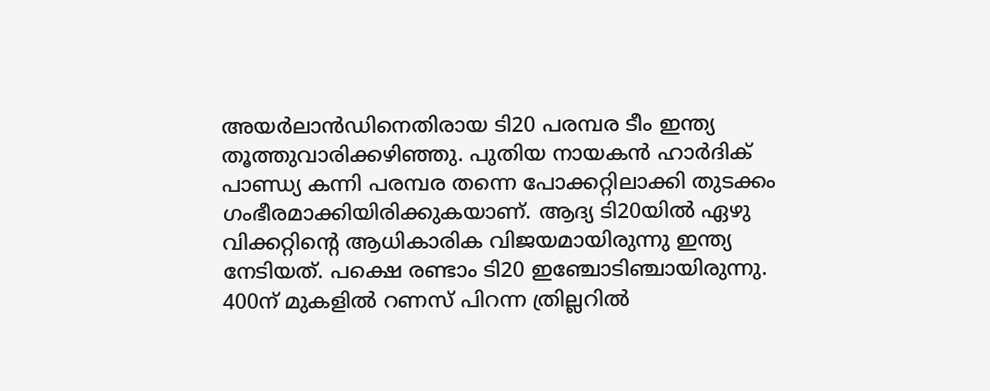അയര്‍ലാന്‍ഡിനെതിരായ ടി20 പരമ്പര ടീം ഇന്ത്യ തൂത്തുവാരിക്കഴിഞ്ഞു. പുതിയ നായകന്‍ ഹാര്‍ദിക് പാണ്ഡ്യ കന്നി പരമ്പര തന്നെ പോക്കറ്റിലാക്കി തുടക്കം ഗംഭീരമാക്കിയിരിക്കുകയാണ്. ആദ്യ ടി20യില്‍ ഏഴു വിക്കറ്റിന്റെ ആധികാരിക വിജയമായിരുന്നു ഇന്ത്യ നേടിയത്. പക്ഷെ രണ്ടാം ടി20 ഇഞ്ചോടിഞ്ചായിരുന്നു. 400ന് മുകളില്‍ റണസ് പിറന്ന ത്രില്ലറില്‍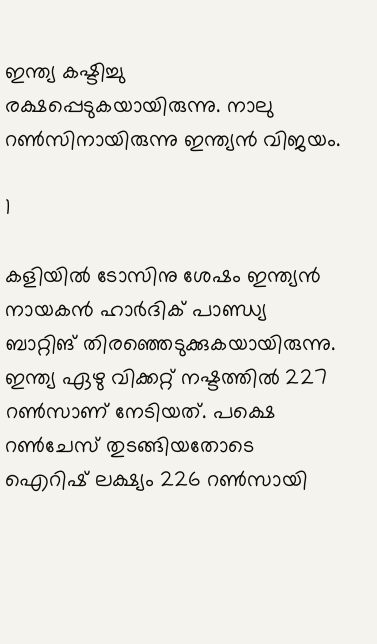ഇന്ത്യ കഷ്ടിച്ചു രക്ഷപ്പെടുകയായിരുന്നു. നാലു റണ്‍സിനായിരുന്നു ഇന്ത്യന്‍ വിജയം.

1

കളിയില്‍ ടോസിനു ശേഷം ഇന്ത്യന്‍ നായകന്‍ ഹാര്‍ദിക് പാണ്ഡ്യ ബാറ്റിങ് തിരഞ്ഞെടുക്കുകയായിരുന്നു. ഇന്ത്യ ഏഴു വിക്കറ്റ് നഷ്ടത്തില്‍ 227 റണ്‍സാണ് നേടിയത്. പക്ഷെ റണ്‍ചേസ് തുടങ്ങിയതോടെ ഐറിഷ് ലക്ഷ്യം 226 റണ്‍സായി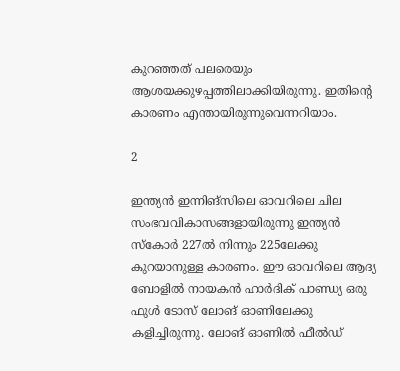കുറഞ്ഞത് പലരെയും ആശയക്കുഴപ്പത്തിലാക്കിയിരുന്നു. ഇതിന്റെ കാരണം എന്തായിരുന്നുവെന്നറിയാം.

2

ഇന്ത്യന്‍ ഇന്നിങ്‌സിലെ ഓവറിലെ ചില സംഭവവികാസങ്ങളായിരുന്നു ഇന്ത്യന്‍ സ്‌കോര്‍ 227ല്‍ നിന്നും 225ലേക്കു കുറയാനുള്ള കാരണം. ഈ ഓവറിലെ ആദ്യ ബോളില്‍ നായകന്‍ ഹാര്‍ദിക് പാണ്ഡ്യ ഒരു ഫുള്‍ ടോസ് ലോങ് ഓണിലേക്കു കളിച്ചിരുന്നു. ലോങ് ഓണില്‍ ഫീല്‍ഡ്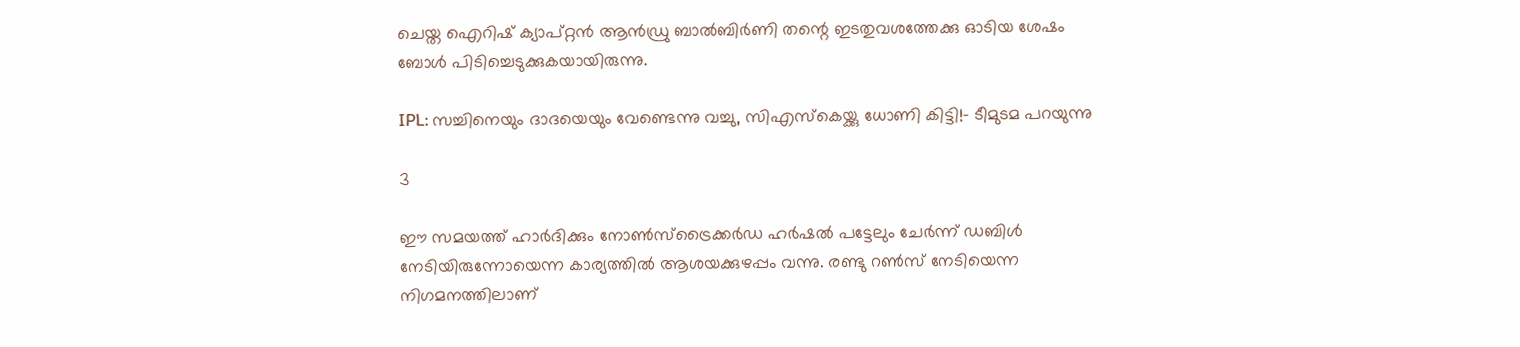ചെയ്ത ഐറിഷ് ക്യാപ്റ്റന്‍ ആന്‍ഡ്രു ബാല്‍ബിര്‍ണി തന്റെ ഇടതുവശത്തേക്കു ഓടിയ ശേഷം ബോള്‍ പിടിച്ചെടുക്കുകയായിരുന്നു.

IPL: സച്ചിനെയും ദാദയെയും വേണ്ടെന്നു വച്ചു, സിഎസ്‌കെയ്ക്കു ധോണി കിട്ടി!- ടീമുടമ പറയുന്നു

3

ഈ സമയത്ത് ഹാര്‍ദിക്കും നോണ്‍സ്‌ട്രൈക്കര്‍ഡ ഹര്‍ഷല്‍ പട്ടേലും ചേര്‍ന്ന് ഡബിള്‍ നേടിയിരുന്നോയെന്ന കാര്യത്തില്‍ ആശയക്കുഴപ്പം വന്നു. രണ്ടു റണ്‍സ് നേടിയെന്ന നിഗമനത്തിലാണ്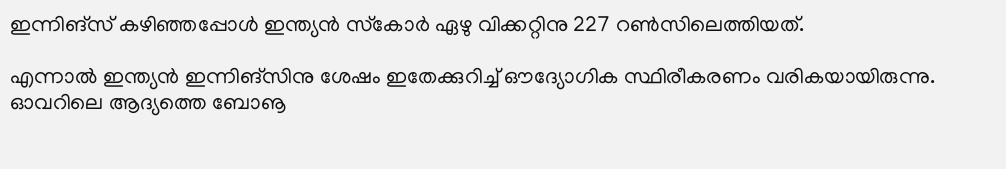ഇന്നിങ്‌സ് കഴിഞ്ഞപ്പോള്‍ ഇന്ത്യന്‍ സ്‌കോര്‍ ഏഴു വിക്കറ്റിനു 227 റണ്‍സിലെത്തിയത്.

എന്നാല്‍ ഇന്ത്യന്‍ ഇന്നിങ്‌സിനു ശേഷം ഇതേക്കുറിച്ച് ഔദ്യോഗിക സ്ഥിരീകരണം വരികയായിരുന്നു. ഓവറിലെ ആദ്യത്തെ ബോൡ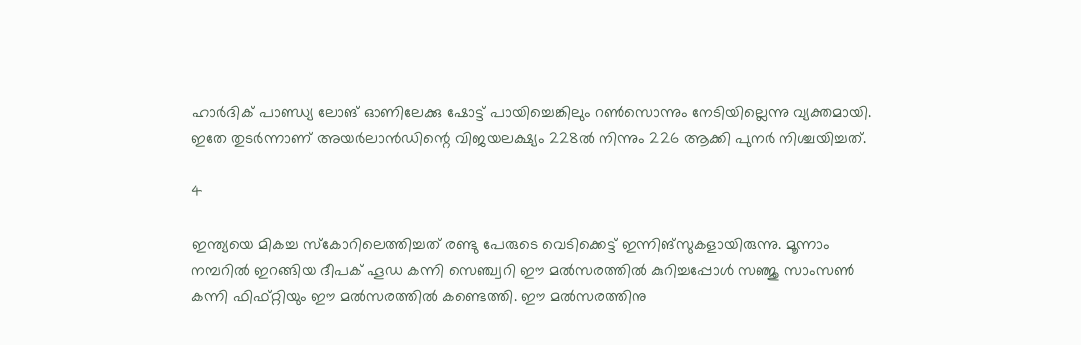ഹാര്‍ദിക് പാണ്ഡ്യ ലോങ് ഓണിലേക്കു ഷോട്ട് പായിച്ചെങ്കിലും റണ്‍സൊന്നും നേടിയില്ലെന്നു വ്യക്തമായി. ഇതേ തുടര്‍ന്നാണ് അയര്‍ലാന്‍ഡിന്റെ വിജയലക്ഷ്യം 228ല്‍ നിന്നും 226 ആക്കി പുനര്‍ നിശ്ചയിച്ചത്.

4

ഇന്ത്യയെ മികച്ച സ്‌കോറിലെത്തിച്ചത് രണ്ടു പേരുടെ വെടിക്കെട്ട് ഇന്നിങ്‌സുകളായിരുന്നു. മൂന്നാം നമ്പറില്‍ ഇറങ്ങിയ ദീപക് ഹൂഡ കന്നി സെഞ്ച്വറി ഈ മല്‍സരത്തില്‍ കുറിച്ചപ്പോള്‍ സഞ്ജു സാംസണ്‍ കന്നി ഫിഫ്റ്റിയും ഈ മല്‍സരത്തില്‍ കണ്ടെത്തി. ഈ മല്‍സരത്തിനു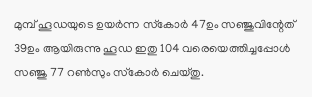മുമ്പ് ഹൂഡയുടെ ഉയര്‍ന്ന സ്‌കോര്‍ 47ഉം സഞ്ജുവിന്റേത് 39ഉം ആയിരുന്നു ഹൂഡ ഇതു 104 വരെയെത്തിച്ചപ്പോള്‍ സഞ്ജു 77 റണ്‍സും സ്‌കോര്‍ ചെയ്തു.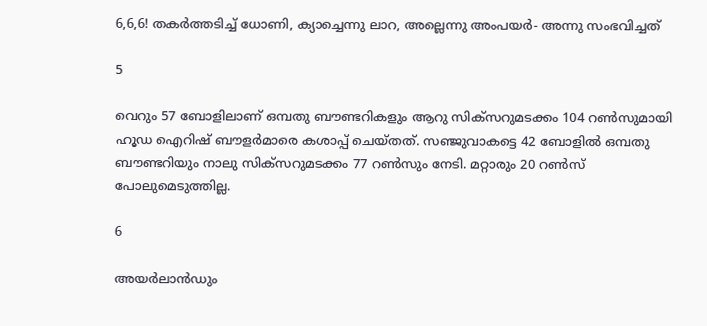6,6,6! തകര്‍ത്തടിച്ച് ധോണി, ക്യാച്ചെന്നു ലാറ, അല്ലെന്നു അംപയര്‍- അന്നു സംഭവിച്ചത്

5

വെറും 57 ബോളിലാണ് ഒമ്പതു ബൗണ്ടറികളും ആറു സിക്‌സറുമടക്കം 104 റണ്‍സുമായി ഹൂഡ ഐറിഷ് ബൗളര്‍മാരെ കശാപ്പ് ചെയ്തത്. സഞ്ജുവാകട്ടെ 42 ബോളില്‍ ഒമ്പതു ബൗണ്ടറിയും നാലു സിക്‌സറുമടക്കം 77 റണ്‍സും നേടി. മറ്റാരും 20 റണ്‍സ് പോലുമെടുത്തില്ല.

6

അയര്‍ലാന്‍ഡും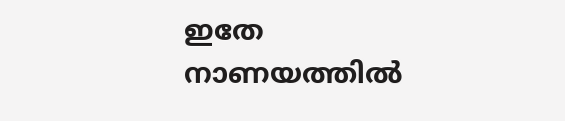ഇതേ നാണയത്തില്‍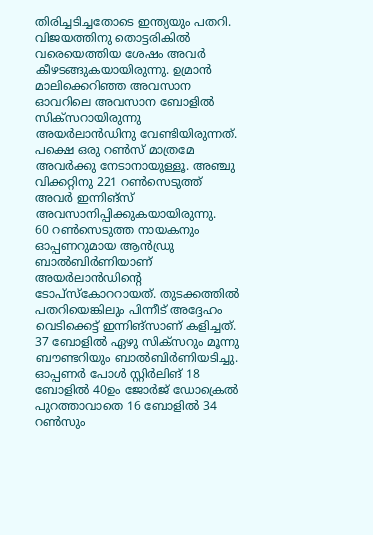തിരിച്ചടിച്ചതോടെ ഇന്ത്യയും പതറി. വിജയത്തിനു തൊട്ടരികില്‍ വരെയെത്തിയ ശേഷം അവര്‍ കീഴടങ്ങുകയായിരുന്നു. ഉമ്രാന്‍ മാലിക്കെറിഞ്ഞ അവസാന ഓവറിലെ അവസാന ബോളില്‍ സിക്‌സറായിരുന്നു അയര്‍ലാന്‍ഡിനു വേണ്ടിയിരുന്നത്. പക്ഷെ ഒരു റണ്‍സ് മാത്രമേ അവര്‍ക്കു നേടാനായുള്ളൂ. അഞ്ചു വിക്കറ്റിനു 221 റണ്‍സെടുത്ത് അവര്‍ ഇന്നിങ്‌സ് അവസാനിപ്പിക്കുകയായിരുന്നു.
60 റണ്‍സെടുത്ത നായകനും ഓപ്പണറുമായ ആന്‍ഡ്രു ബാല്‍ബിര്‍ണിയാണ് അയര്‍ലാന്‍ഡിന്റെ ടോപ്‌സ്‌കോററായത്. തുടക്കത്തില്‍ പതറിയെങ്കിലും പിന്നീട് അദ്ദേഹം വെടിക്കെട്ട് ഇന്നിങ്‌സാണ് കളിച്ചത്. 37 ബോളില്‍ ഏഴു സിക്‌സറും മൂന്നു ബൗണ്ടറിയും ബാല്‍ബിര്‍ണിയടിച്ചു. ഓപ്പണര്‍ പോള്‍ സ്റ്റിര്‍ലിങ് 18 ബോളില്‍ 40ഉം ജോര്‍ജ് ഡോക്രെല്‍ പുറത്താവാതെ 16 ബോളില്‍ 34 റണ്‍സും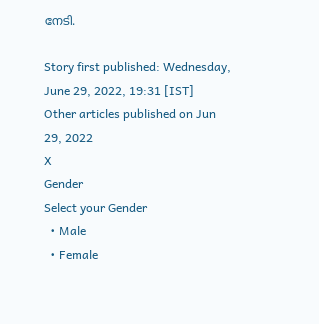നേടി.

Story first published: Wednesday, June 29, 2022, 19:31 [IST]
Other articles published on Jun 29, 2022
X
Gender
Select your Gender
  • Male
  • Female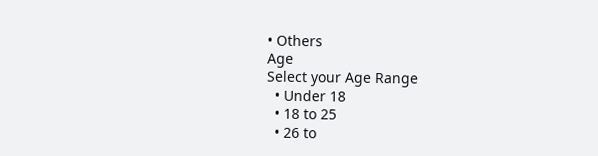• Others
Age
Select your Age Range
  • Under 18
  • 18 to 25
  • 26 to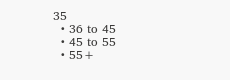35
  • 36 to 45
  • 45 to 55
  • 55+